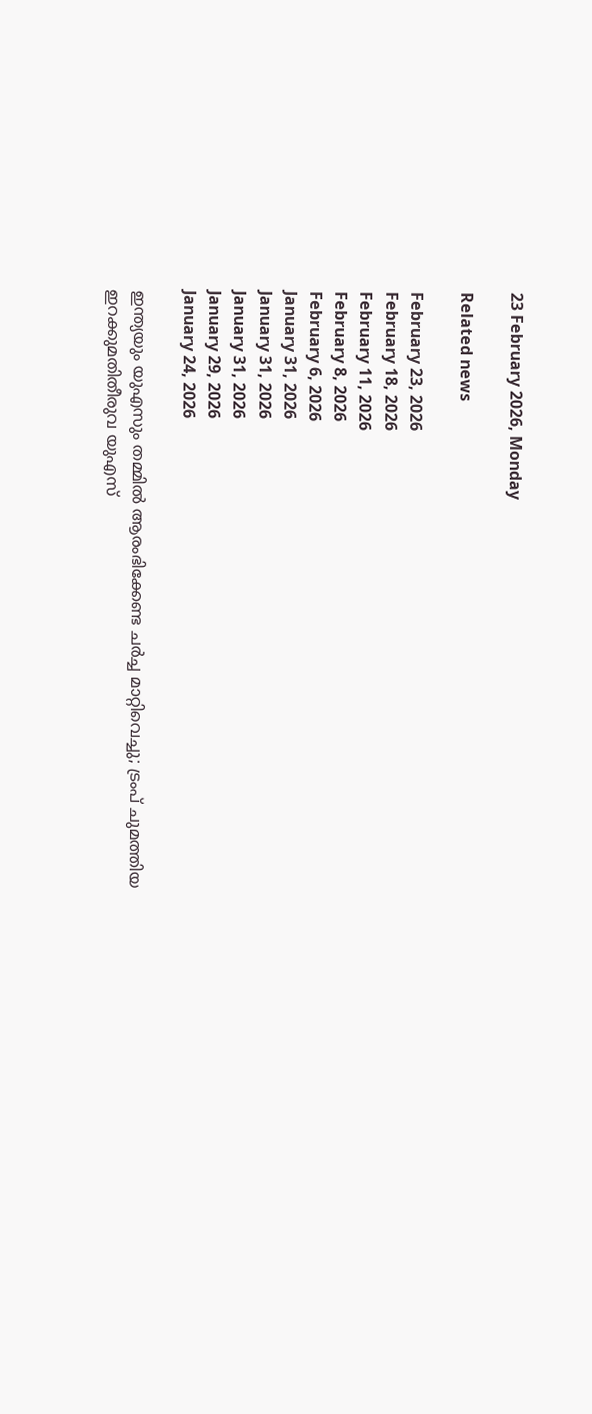23 February 2026, Monday

Related news

February 23, 2026
February 18, 2026
February 11, 2026
February 8, 2026
February 6, 2026
January 31, 2026
January 31, 2026
January 31, 2026
January 29, 2026
January 24, 2026

ഇന്ത്യയും യുഎസും തമ്മില്‍ ആരംഭിക്കേണ്ട ചര്‍ച്ച മാറ്റിവെച്ചു; ട്രംപ് ചുമത്തിയ ഇറക്കുമതിതീരുവ യുഎസ്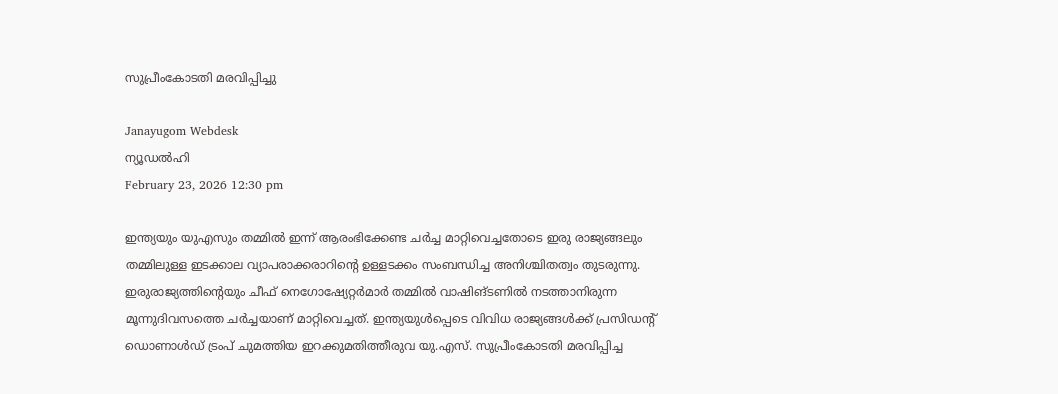സുപ്രീംകോടതി മരവിപ്പിച്ചു

Janayugom Webdesk
ന്യൂഡല്‍ഹി
February 23, 2026 12:30 pm

ഇന്ത്യയും യുഎസും തമ്മില്‍ ഇന്ന് ആരംഭിക്കേണ്ട ചര്‍ച്ച മാറ്റിവെച്ചതോടെ ഇരു രാജ്യങ്ങലും തമ്മിലുള്ള ഇടക്കാല വ്യാപരാക്കരാറിന്റെ ഉള്ളടക്കം സംബന്ധിച്ച അനിശ്ചിതത്വം തുടരുന്നു. ഇരുരാജ്യത്തിന്റെയും ചീഫ് നെഗോഷ്യേറ്റർമാർ തമ്മിൽ വാഷിങ്ടണിൽ നടത്താനിരുന്ന മൂന്നുദിവസത്തെ ചർച്ചയാണ് മാറ്റിവെച്ചത്. ഇന്ത്യയുൾപ്പെടെ വിവിധ രാജ്യങ്ങൾക്ക് പ്രസിഡന്റ് ഡൊണാൾഡ് ട്രംപ് ചുമത്തിയ ഇറക്കുമതിത്തീരുവ യു.എസ്. സുപ്രീംകോടതി മരവിപ്പിച്ച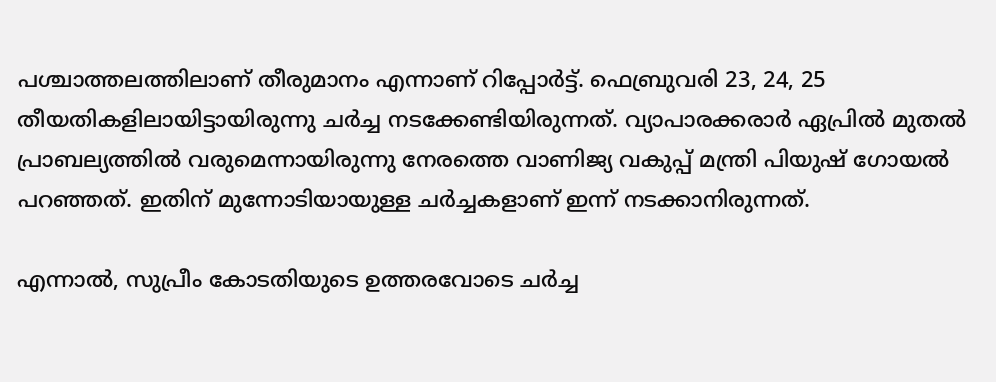പശ്ചാത്തലത്തിലാണ് തീരുമാനം എന്നാണ് റിപ്പോർട്ട്. ഫെബ്രുവരി 23, 24, 25 തീയതികളിലായിട്ടായിരുന്നു ചർച്ച നടക്കേണ്ടിയിരുന്നത്. വ്യാപാരക്കരാർ ഏപ്രിൽ മുതൽ പ്രാബല്യത്തിൽ വരുമെന്നായിരുന്നു നേരത്തെ വാണിജ്യ വകുപ്പ് മന്ത്രി പിയുഷ് ഗോയൽ പറഞ്ഞത്. ഇതിന് മുന്നോടിയായുള്ള ചർച്ചകളാണ് ഇന്ന് നടക്കാനിരുന്നത്.

എന്നാൽ, സുപ്രീം കോടതിയുടെ ഉത്തരവോടെ ചർച്ച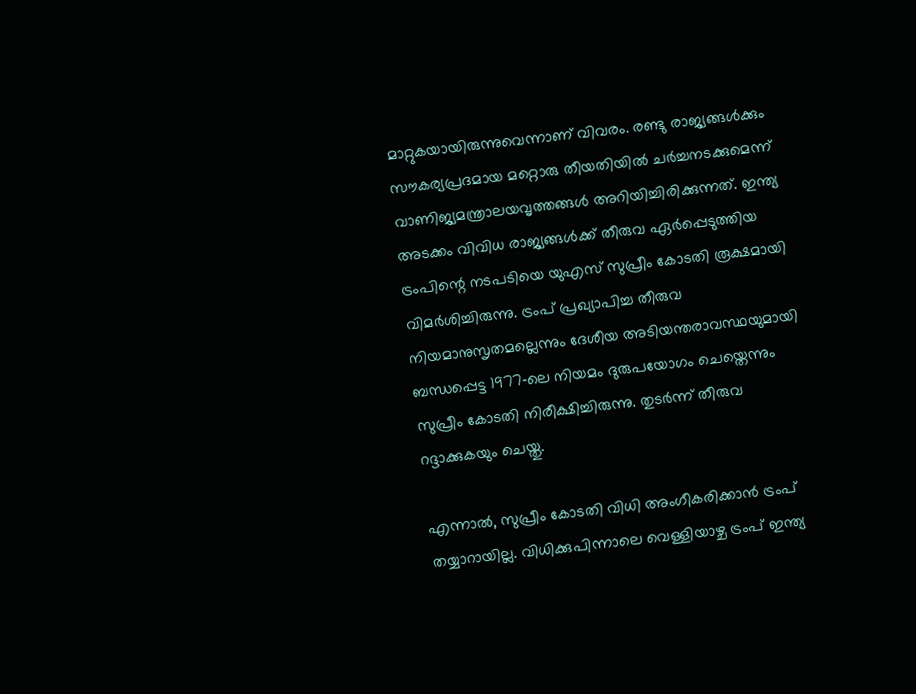മാറ്റുകയായിരുന്നുവെന്നാണ് വിവരം. രണ്ടു രാജ്യങ്ങൾക്കും സൗകര്യപ്രദമായ മറ്റൊരു തീയതിയിൽ ചർച്ചനടക്കുമെന്ന് വാണിജ്യമന്ത്രാലയവൃത്തങ്ങൾ അറിയിച്ചിരിക്കുന്നത്. ഇന്ത്യ അടക്കം വിവിധ രാജ്യങ്ങൾക്ക് തീരുവ ഏർപ്പെടുത്തിയ ട്രംപിന്റെ നടപടിയെ യുഎസ് സുപ്രീം കോടതി രൂക്ഷമായി വിമർശിച്ചിരുന്നു. ട്രംപ് പ്രഖ്യാപിച്ച തീരുവ നിയമാനുസൃതമല്ലെന്നും ദേശീയ അടിയന്തരാവസ്ഥയുമായി ബന്ധപ്പെട്ട 1977‑ലെ നിയമം ദുരുപയോഗം ചെയ്തെന്നും സുപ്രീം കോടതി നിരീക്ഷിച്ചിരുന്നു. തുടർന്ന് തീരുവ റദ്ദാക്കുകയും ചെയ്തു.

എന്നാൽ, സുപ്രീം കോടതി വിധി അംഗീകരിക്കാൻ ട്രംപ് തയ്യാറായില്ല. വിധിക്കുപിന്നാലെ വെള്ളിയാഴ്ച ട്രംപ് ഇന്ത്യ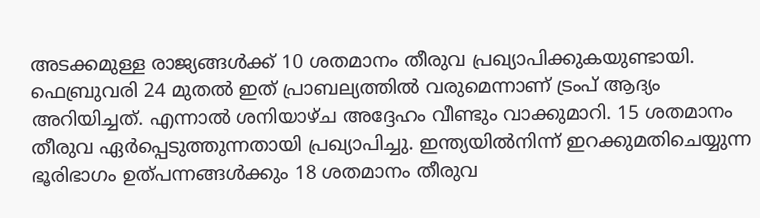അടക്കമുള്ള രാജ്യങ്ങൾക്ക് 10 ശതമാനം തീരുവ പ്രഖ്യാപിക്കുകയുണ്ടായി. ഫെബ്രുവരി 24 മുതൽ ഇത് പ്രാബല്യത്തിൽ വരുമെന്നാണ് ട്രംപ് ആദ്യം അറിയിച്ചത്. എന്നാൽ ശനിയാഴ്ച അദ്ദേഹം വീണ്ടും വാക്കുമാറി. 15 ശതമാനം തീരുവ ഏർപ്പെടുത്തുന്നതായി പ്രഖ്യാപിച്ചു. ഇന്ത്യയിൽനിന്ന് ഇറക്കുമതിചെയ്യുന്ന ഭൂരിഭാഗം ഉത്പന്നങ്ങൾക്കും 18 ശതമാനം തീരുവ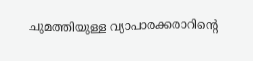ചുമത്തിയുള്ള വ്യാപാരക്കരാറിന്റെ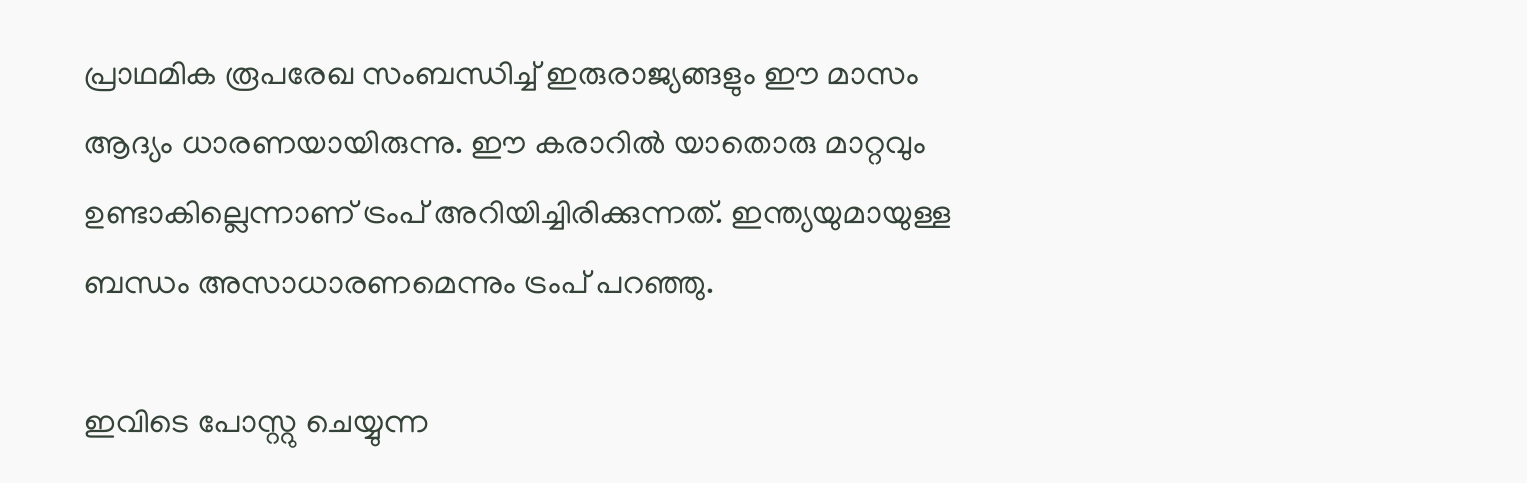പ്രാഥമിക രൂപരേഖ സംബന്ധിച്ച് ഇരുരാജ്യങ്ങളും ഈ മാസം ആദ്യം ധാരണയായിരുന്നു. ഈ കരാറിൽ യാതൊരു മാറ്റവും ഉണ്ടാകില്ലെന്നാണ് ട്രംപ് അറിയിച്ചിരിക്കുന്നത്. ഇന്ത്യയുമായുള്ള ബന്ധം അസാധാരണമെന്നും ട്രംപ് പറഞ്ഞു.

ഇവിടെ പോസ്റ്റു ചെയ്യുന്ന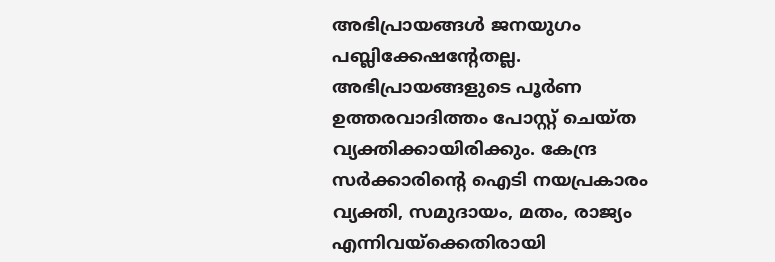അഭിപ്രായങ്ങള്‍ ജനയുഗം പബ്ലിക്കേഷന്റേതല്ല. അഭിപ്രായങ്ങളുടെ പൂര്‍ണ ഉത്തരവാദിത്തം പോസ്റ്റ് ചെയ്ത വ്യക്തിക്കായിരിക്കും. കേന്ദ്ര സര്‍ക്കാരിന്റെ ഐടി നയപ്രകാരം വ്യക്തി, സമുദായം, മതം, രാജ്യം എന്നിവയ്‌ക്കെതിരായി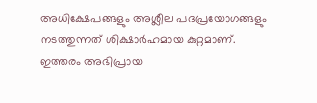അധിക്ഷേപങ്ങളും അശ്ലീല പദപ്രയോഗങ്ങളും നടത്തുന്നത് ശിക്ഷാര്‍ഹമായ കുറ്റമാണ്. ഇത്തരം അഭിപ്രായ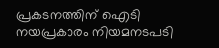പ്രകടനത്തിന് ഐടി നയപ്രകാരം നിയമനടപടി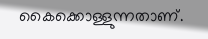കൈക്കൊള്ളുന്നതാണ്.